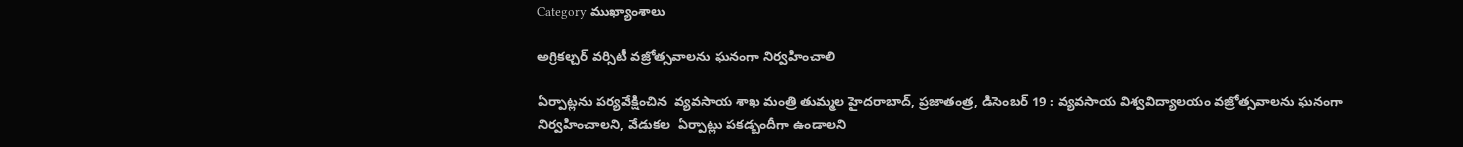Category ముఖ్యాంశాలు

అగ్రికల్చర్‌ వర్సిటీ వజ్రోత్సవాలను ఘనంగా నిర్వహించాలి

ఏర్పాట్లను పర్యవేక్షించిన  వ్యవసాయ శాఖ మంత్రి తుమ్మల హైదరాబాద్‌, ప్రజాతంత్ర, డిసెంబర్‌ 19 : వ్యవసాయ విశ్వవిద్యాలయం వజ్రోత్సవాలను ఘనంగా నిర్వహించాలని, వేడుకల  ఏర్పాట్లు పకడ్బందీగా ఉండాలని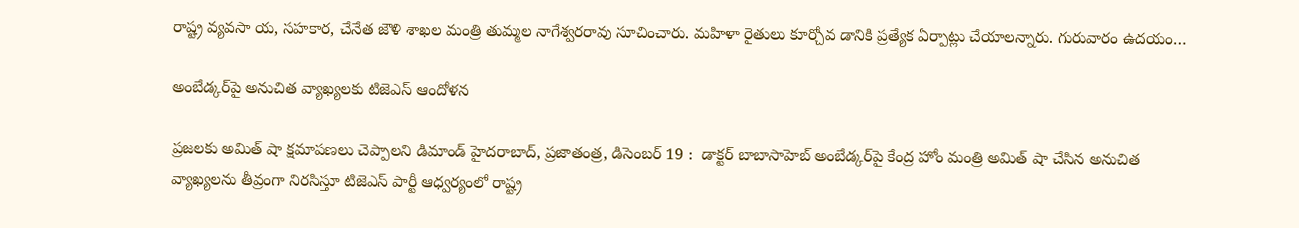రాష్ట్ర వ్యవసా య, సహకార, చేనేత జౌళి శాఖల మంత్రి తుమ్మల నాగేశ్వరరావు సూచించారు. మహిళా రైతులు కూర్చోవ డానికి ప్రత్యేక ఏర్పాట్లు చేయాలన్నారు. గురువారం ఉదయం…

అంబేడ్కర్‌పై అనుచిత వ్యాఖ్యలకు టిజెఎస్‌ ఆందోళన

ప్రజలకు అమిత్‌ షా క్షమాపణలు చెప్పాలని డిమాండ్‌ హైదరాబాద్‌, ప్రజాతంత్ర, డిసెంబర్‌ 19 :  డాక్టర్‌ బాబాసాహెబ్‌ అంబేడ్కర్‌పై కేంద్ర హోం మంత్రి అమిత్‌ షా చేసిన అనుచిత వ్యాఖ్యలను తీవ్రంగా నిరసిస్తూ టిజెఎస్‌ పార్టీ ఆధ్వర్యంలో రాష్ట్ర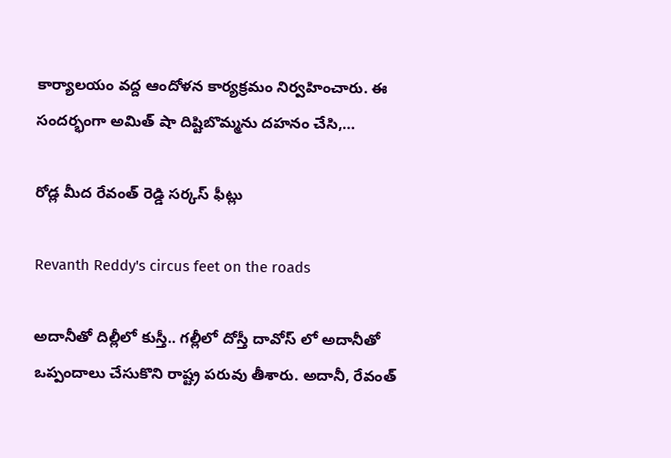కార్యాలయం వద్ద ఆందోళన కార్యక్రమం నిర్వహించారు. ఈ సందర్భంగా అమిత్‌ షా దిష్టిబొమ్మను దహనం చేసి,…

రోడ్ల మీద రేవంత్ రెడ్డి సర్కస్ ఫీట్లు

Revanth Reddy's circus feet on the roads

అదానీతో దిల్లీలో కుస్తీ.. గల్లీలో దోస్తీ దావోస్ లో అదానీతో ఒప్పందాలు చేసుకొని రాష్ట్ర‌ పరువు తీశారు. అదానీ, రేవంత్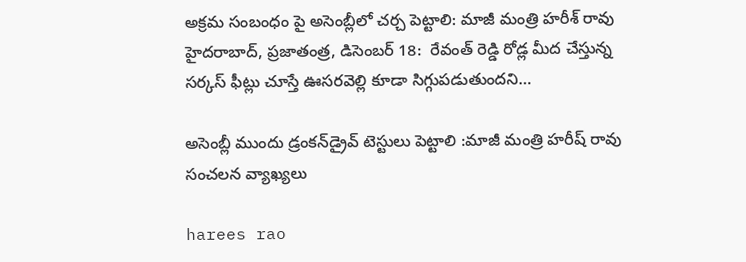అక్రమ సంబంధం పై అసెంబ్లీలో చర్చ పెట్టాలి: మాజీ మంత్రి హరీశ్ రావు హైద‌రాబాద్‌, ప్రజాతంత్ర‌, డిసెంబ‌ర్ 18:  రేవంత్ రెడ్డి రోడ్ల మీద చేస్తున్న సర్కస్ ఫీట్లు చూస్తే ఊసరవెల్లి కూడా సిగ్గుపడుతుందని…

అసెంబ్లీ ముందు డ్రంకన్‌‌డ్రైవ్‌ ‌టెస్టులు పెట్టాలి :మాజీ మంత్రి హరీష్‌ ‌రావు సంచ‌ల‌న వ్యాఖ్య‌లు

harees rao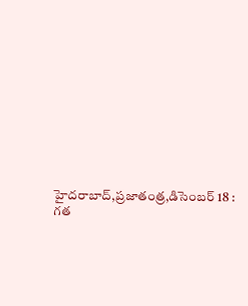హైదరాబాద్‌,ప్రజాతంత్ర,డిసెంబర్‌ 18 :  గత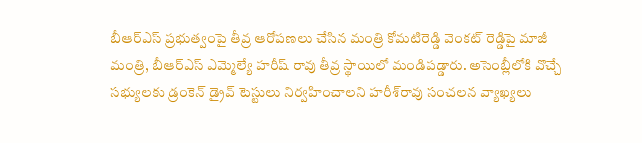బీఆర్‌ఎస్‌ ‌ప్రభుత్వంపై తీవ్ర ఆరోపణలు చేసిన మంత్రి కోమటిరెడ్డి వెంకట్‌ ‌రెడ్డిపై మాజీ మంత్రి, బీఆర్‌ఎస్‌ ఎమ్మెల్యే హరీష్‌ ‌రావు తీవ్ర స్థాయిలో మండిపడ్డారు. అసెంబ్లీలోకి వొచ్చే సభ్యులకు డ్రంకెన్‌ ‌డ్రైవ్‌ ‌టెస్టులు నిర్వహించాలని హరీశ్‌రావు సంచలన వ్యాఖ్యలు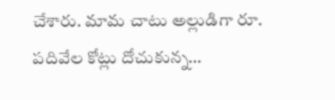చేశారు. మామ చాటు అల్లుడిగా రూ. పదివేల కోట్లు దోచుకున్న…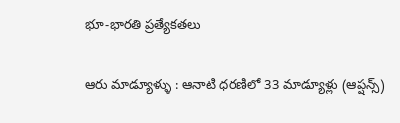భూ-భారతి ప్రత్యేకతలు

ఆరు మాడ్యూళ్ళు : ఆనాటి ధరణిలో 33 మాడ్యూళ్లు (ఆప్షన్స్)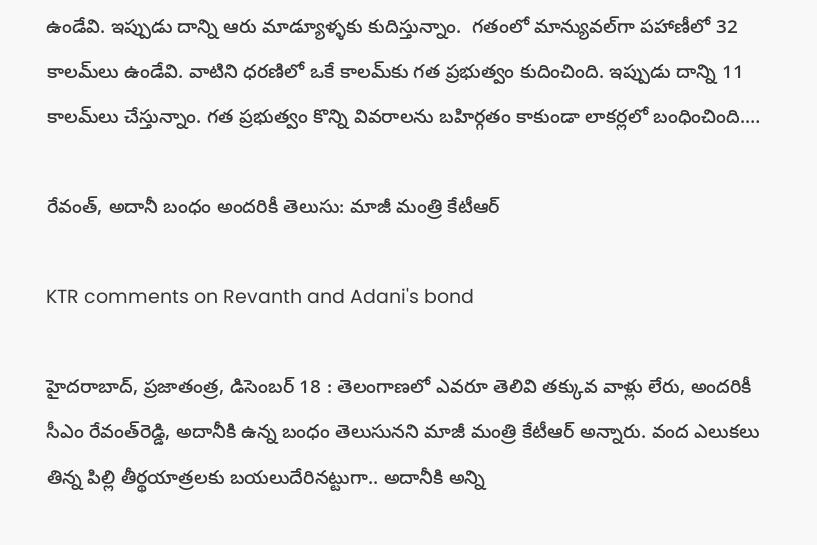ఉండేవి. ఇప్పుడు దాన్ని ఆరు మాడ్యూళ్ళకు కుదిస్తున్నాం.  గతంలో మాన్యువల్‌గా పహాణీలో 32 కాలమ్‌లు ఉండేవి. వాటిని ధరణిలో ఒకే కాలమ్‌కు గత ప్రభుత్వం కుదించింది. ఇప్పుడు దాన్ని 11 కాలమ్‌లు చేస్తున్నాం. గత ప్రభుత్వం కొన్ని వివరాలను బహిర్గతం కాకుండా లాకర్లలో బంధించింది.…

రేవంత్‌, అదానీ బంధం అందరికీ తెలుసు: మాజీ మంత్రి కేటీఆర్‌

KTR comments on Revanth and Adani's bond

హైదరాబాద్‌, ప్రజాతంత్ర, డిసెంబర్‌ 18 : తెలంగాణలో ఎవరూ తెలివి తక్కువ వాళ్లు లేరు, అందరికీ సీఎం రేవంత్‌రెడ్డి, అదానీకి ఉన్న బంధం తెలుసునని మాజీ మంత్రి కేటీఆర్‌ అన్నారు. వంద ఎలుకలు తిన్న పిల్లి తీర్థయాత్రలకు బయలుదేరినట్టుగా.. అదానీకి అన్ని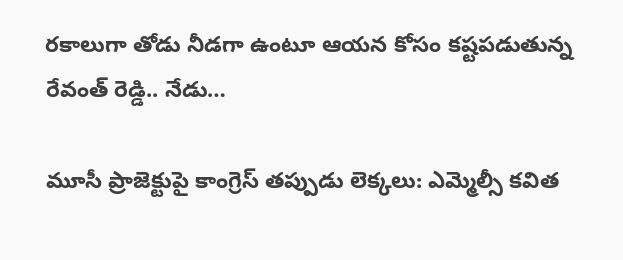రకాలుగా తోడు నీడగా ఉంటూ ఆయన కోసం కష్టపడుతున్న రేవంత్‌ ‌రెడ్డి.. నేడు…

మూసీ ప్రాజెక్టుపై కాంగ్రెస్‌ తప్పుడు లెక్కలు: ఎమ్మెల్సీ కవిత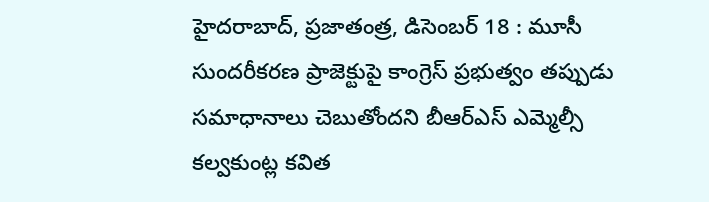హైదరాబాద్‌, ప్రజాతంత్ర, డిసెంబర్‌ 18 : మూసీ సుందరీకరణ ప్రాజెక్టుపై కాంగ్రెస్‌ ‌ప్రభుత్వం తప్పుడు సమాధానాలు చెబుతోందని బీఆర్‌ఎస్‌ ఎమ్మెల్సీ కల్వకుంట్ల కవిత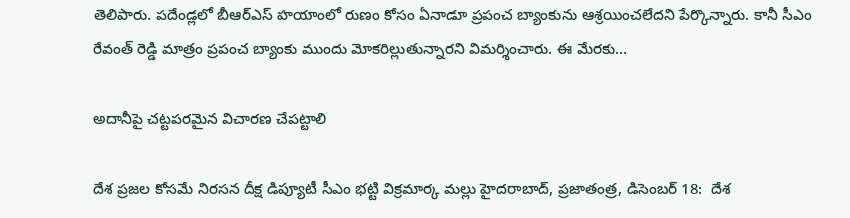తెలిపారు. పదేండ్లలో బీఆర్‌ఎస్‌ ‌హయాంలో రుణం కోసం ఏనాడూ ప్రపంచ బ్యాంకును ఆశ్రయించలేదని పేర్కొన్నారు. కానీ సీఎం రేవంత్‌ ‌రెడ్డి మాత్రం ప్రపంచ బ్యాంకు ముందు మోకరిల్లుతున్నారని విమర్శించారు. ఈ మేరకు…

అదానీపై చట్టపరమైన విచారణ చేపట్టాలి

దేశ ప్రజల కోసమే నిరసన దీక్ష డిప్యూటీ సీఎం భట్టి విక్రమార్క మల్లు హైదరాబాద్‌, ప్రజాతంత్ర, డిసెంబర్‌ 18:  దేశ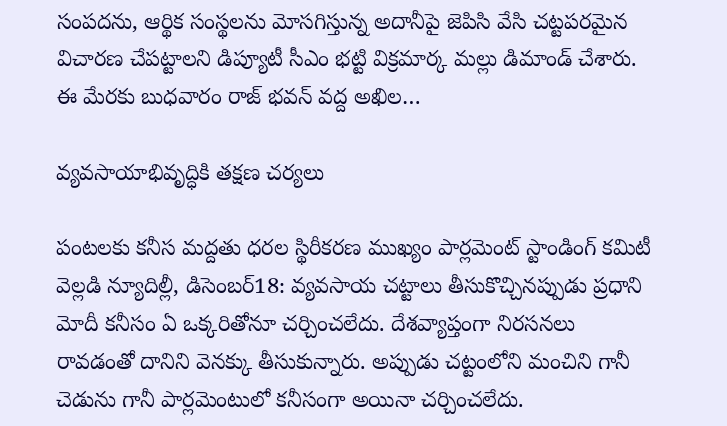సంపదను, ఆర్థిక సంస్థలను మోసగిస్తున్న అదానీపై జెపిసి వేసి చట్టపరమైన విచారణ చేపట్టాలని డిప్యూటీ సీఎం భట్టి విక్రమార్క మల్లు డిమాండ్‌ చేశారు.   ఈ మేరకు బుధవారం రాజ్‌ భవన్‌ వద్ద అఖిల…

వ్యవసాయాభివృద్ధికి తక్షణ చర్యలు

పంటలకు కనీస మద్దతు ధరల స్థిరీకరణ ముఖ్యం పార్లమెంట్‌ ‌స్టాండింగ్‌ ‌కమిటీ వెల్లడి న్యూదిల్లీ, డిసెంబర్‌18: వ్యవసాయ చట్టాలు తీసుకొచ్చినప్పుడు ప్రధాని మోదీ కనీసం ఏ ఒక్కరితోనూ చర్చించలేదు. దేశవ్యాప్తంగా నిరసనలు రావడంతో దానిని వెనక్కు తీసుకున్నారు. అప్పుడు చట్టంలోని మంచిని గానీ చెడును గానీ పార్లమెంటులో కనీసంగా అయినా చర్చించలేదు.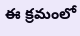ఈ క్రమంలో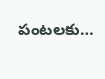పంటలకు…